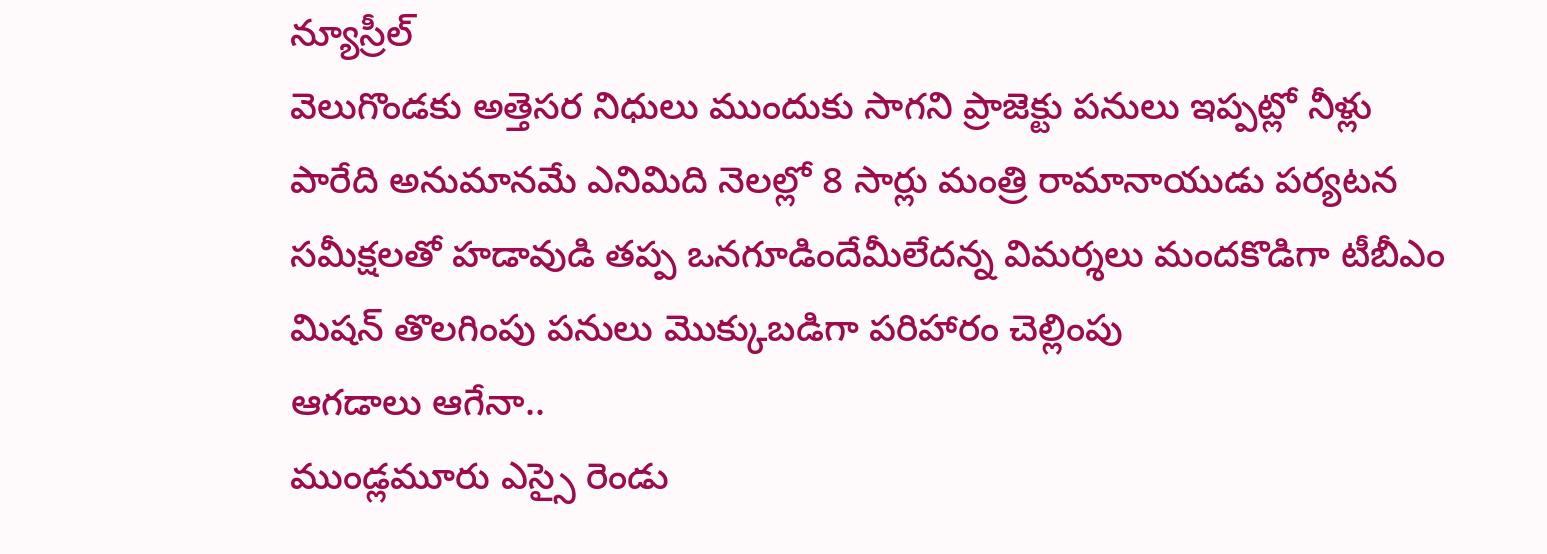న్యూస్రీల్
వెలుగొండకు అత్తెసర నిధులు ముందుకు సాగని ప్రాజెక్టు పనులు ఇప్పట్లో నీళ్లు పారేది అనుమానమే ఎనిమిది నెలల్లో 8 సార్లు మంత్రి రామానాయుడు పర్యటన సమీక్షలతో హడావుడి తప్ప ఒనగూడిందేమీలేదన్న విమర్శలు మందకొడిగా టీబీఎం మిషన్ తొలగింపు పనులు మొక్కుబడిగా పరిహారం చెల్లింపు
ఆగడాలు ఆగేనా..
ముండ్లమూరు ఎస్సై రెండు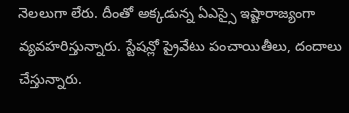నెలలుగా లేరు. దీంతో అక్కడున్న ఏఎస్సై ఇష్టారాజ్యంగా వ్యవహరిస్తున్నారు. స్టేషన్లో ప్రైవేటు పంచాయితీలు, దందాలు చేస్తున్నారు.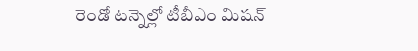రెండో టన్నెల్లో టీబీఎం మిషన్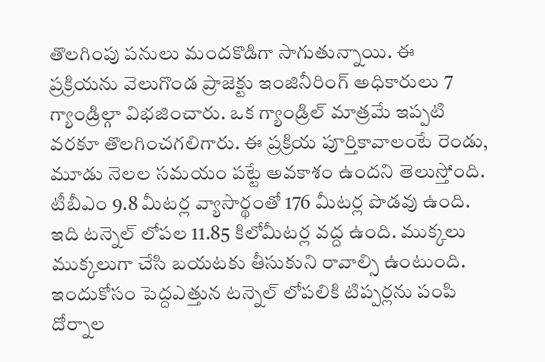తొలగింపు పనులు మందకొడిగా సాగుతున్నాయి. ఈ ప్రక్రియను వెలుగొండ ప్రాజెక్టు ఇంజినీరింగ్ అధికారులు 7 గ్యాండ్రిల్గా విభజించారు. ఒక గ్యాండ్రిల్ మాత్రమే ఇప్పటి వరకూ తొలగించగలిగారు. ఈ ప్రక్రియ పూర్తికావాలంటే రెండు, మూడు నెలల సమయం పట్టే అవకాశం ఉందని తెలుస్తోంది. టీబీఎం 9.8 మీటర్ల వ్యాసార్థంతో 176 మీటర్ల పొడవు ఉంది. ఇది టన్నెల్ లోపల 11.85 కిలోమీటర్ల వద్ద ఉంది. ముక్కలు ముక్కలుగా చేసి బయటకు తీసుకుని రావాల్సి ఉంటుంది. ఇందుకోసం పెద్దఎత్తున టన్నెల్ లోపలికి టిప్పర్లను పంపి దోర్నాల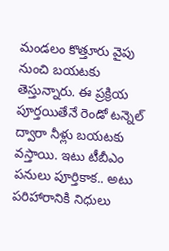మండలం కొత్తూరు వైపు నుంచి బయటకు తెస్తున్నారు. ఈ ప్రక్రియ పూర్తయితేనే రెండో టన్నెల్ ద్వారా నీళ్లు బయటకు వస్తాయి. ఇటు టీబీఎం పనులు పూర్తికాక.. అటు పరిహారానికి నిధులు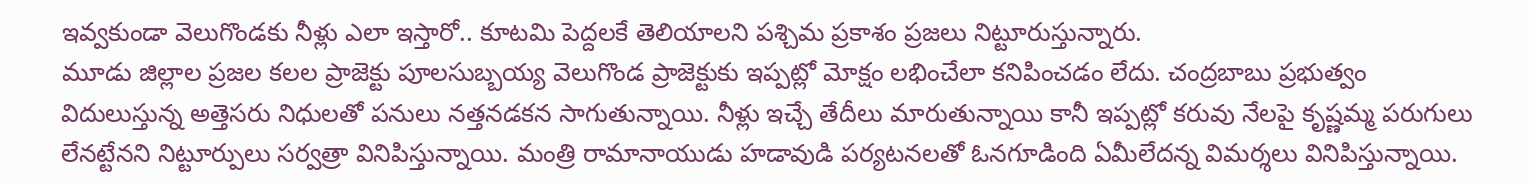ఇవ్వకుండా వెలుగొండకు నీళ్లు ఎలా ఇస్తారో.. కూటమి పెద్దలకే తెలియాలని పశ్చిమ ప్రకాశం ప్రజలు నిట్టూరుస్తున్నారు.
మూడు జిల్లాల ప్రజల కలల ప్రాజెక్టు పూలసుబ్బయ్య వెలుగొండ ప్రాజెక్టుకు ఇప్పట్లో మోక్షం లభించేలా కనిపించడం లేదు. చంద్రబాబు ప్రభుత్వం విదులుస్తున్న అత్తెసరు నిధులతో పనులు నత్తనడకన సాగుతున్నాయి. నీళ్లు ఇచ్చే తేదీలు మారుతున్నాయి కానీ ఇప్పట్లో కరువు నేలపై కృష్ణమ్మ పరుగులు లేనట్టేనని నిట్టూర్పులు సర్వత్రా వినిపిస్తున్నాయి. మంత్రి రామానాయుడు హడావుడి పర్యటనలతో ఓనగూడింది ఏమీలేదన్న విమర్శలు వినిపిస్తున్నాయి.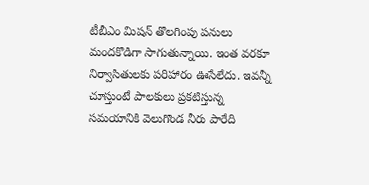టీబీఎం మిషన్ తొలగింపు పనులు మందకొడిగా సాగుతున్నాయి. ఇంత వరకూ నిర్వాసితులకు పరిహారం ఊసేలేదు. ఇవన్నీ చూస్తుంటే పాలకులు ప్రకటిస్తున్న సమయానికి వెలుగొండ నీరు పారేది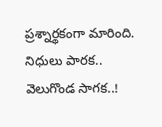ప్రశ్నార్థకంగా మారింది.
నిధులు పారక..
వెలుగొండ సాగక..!